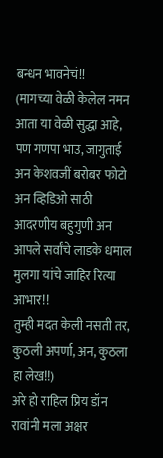बन्धन भावनेचं!!
(मागच्या वेळी केलेल नमन आता या वेळी सुद्धा आहे, पण गणपा भाउ, जागुताई अन केशवजीं बरोबर फोटो अन व्हिडिओ साठी आदरणीय बहुगुणी अन आपले सर्वांचे लाडके धमाल मुलगा यांचे जाहिर रित्या आभार!!
तुम्ही मदत केली नसती तर, कुठली अपर्णा, अन, कुठला हा लेख!!)
अरे हो राहिल प्रिय डॉन रावांनी मला अक्षर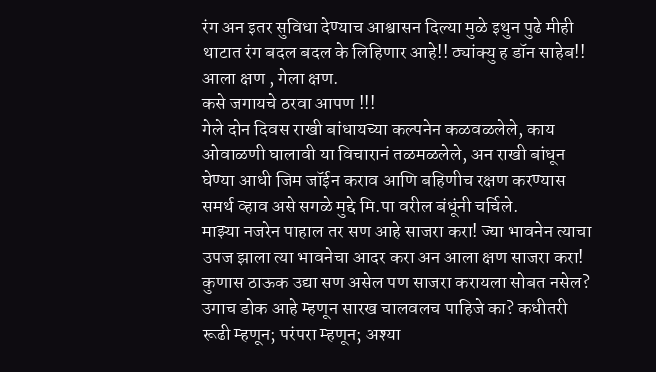रंग अन इतर सुविधा देण्याच आश्वासन दिल्या मुळे इथुन पुढे मीही थाटात रंग बदल बदल के लिहिणार आहे!! ठ्यांक्यु ह डॉन साहेब!!
आला क्षण , गेला क्षण.
कसे जगायचे ठरवा आपण !!!
गेले दोन दिवस राखी बांधायच्या कल्पनेन कळवळलेले, काय ओवाळणी घालावी या विचारानं तळमळलेले, अन राखी बांधून घेण्या आधी जिम जॉईन कराव आणि बहिणीच रक्षण करण्यास समर्थ व्हाव असे सगळे मुद्दे मि.पा वरील बंधूंनी चर्चिले.
माझ्या नजरेन पाहाल तर सण आहे साजरा करा! ज्या भावनेन त्याचा उपज झाला त्या भावनेचा आदर करा अन आला क्षण साजरा करा!
कुणास ठाऊक उद्या सण असेल पण साजरा करायला सोबत नसेल? उगाच डोक आहे म्हणून सारख चालवलच पाहिजे का? कधीतरी रूढी म्हणून; परंपरा म्हणून; अश्या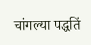चांगल्या पद्धतिं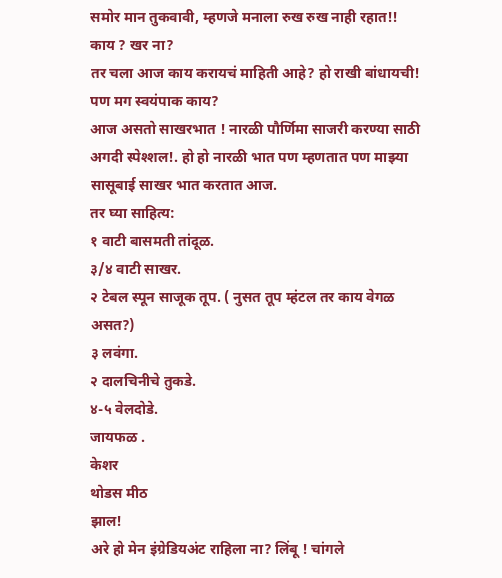समोर मान तुकवावी, म्हणजे मनाला रुख रुख नाही रहात!! काय ? खर ना?
तर चला आज काय करायचं माहिती आहे? हो राखी बांधायची! पण मग स्वयंपाक काय?
आज असतो साखरभात ! नारळी पौर्णिमा साजरी करण्या साठी अगदी स्पेश्शल!. हो हो नारळी भात पण म्हणतात पण माझ्या सासूबाई साखर भात करतात आज.
तर घ्या साहित्य:
१ वाटी बासमती तांदूळ.
३/४ वाटी साखर.
२ टेबल स्पून साजूक तूप. ( नुसत तूप म्हंटल तर काय वेगळ असत?)
३ लवंगा.
२ दालचिनीचे तुकडे.
४-५ वेलदोडे.
जायफळ .
केशर
थोडस मीठ
झाल!
अरे हो मेन इंग्रेडियअंट राहिला ना? लिंबू ! चांगले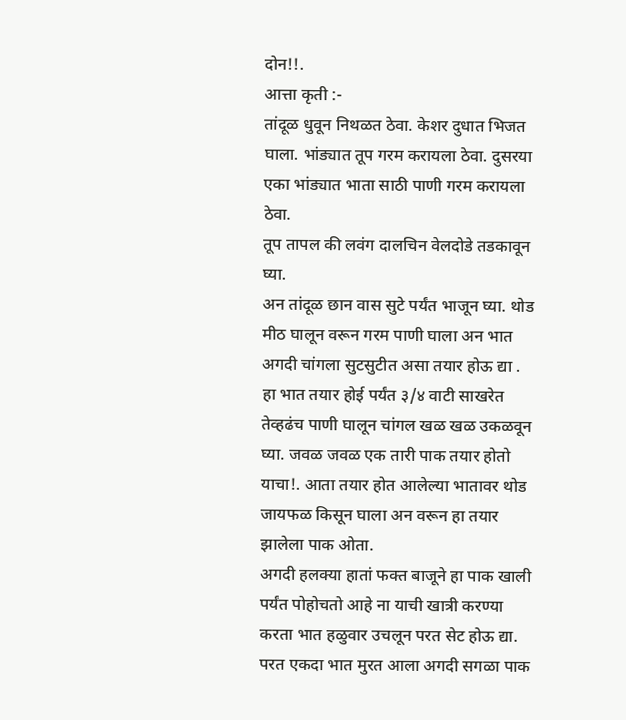दोन!!.
आत्ता कृती :-
तांदूळ धुवून निथळत ठेवा. केशर दुधात भिजत घाला. भांड्यात तूप गरम करायला ठेवा. दुसरया एका भांड्यात भाता साठी पाणी गरम करायला ठेवा.
तूप तापल की लवंग दालचिन वेलदोडे तडकावून घ्या.
अन तांदूळ छान वास सुटे पर्यंत भाजून घ्या. थोड मीठ घालून वरून गरम पाणी घाला अन भात अगदी चांगला सुटसुटीत असा तयार होऊ द्या .
हा भात तयार होई पर्यंत ३/४ वाटी साखरेत तेव्हढंच पाणी घालून चांगल खळ खळ उकळवून घ्या. जवळ जवळ एक तारी पाक तयार होतो याचा!. आता तयार होत आलेल्या भातावर थोड जायफळ किसून घाला अन वरून हा तयार झालेला पाक ओता.
अगदी हलक्या हातां फक्त बाजूने हा पाक खाली पर्यंत पोहोचतो आहे ना याची खात्री करण्या करता भात हळुवार उचलून परत सेट होऊ द्या. परत एकदा भात मुरत आला अगदी सगळा पाक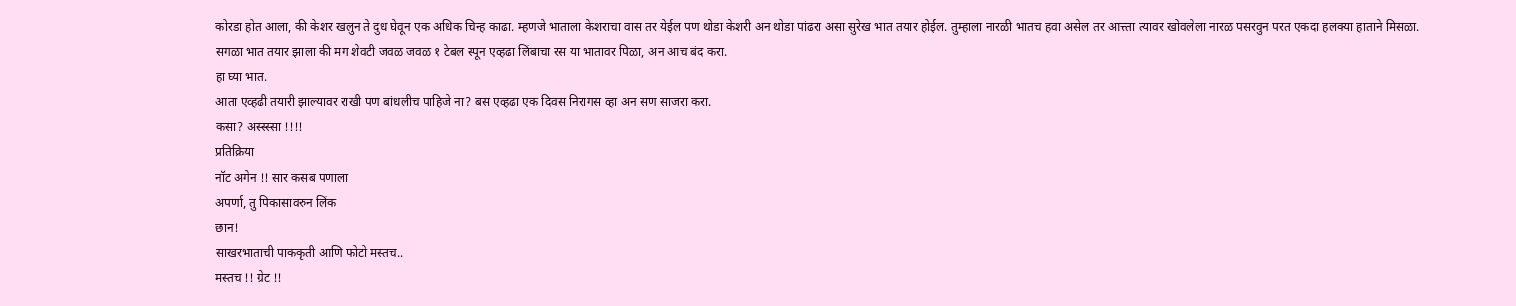कोरडा होत आला, की केशर खलुन ते दुध घेवून एक अधिक चिन्ह काढा. म्हणजे भाताला केशराचा वास तर येईल पण थोडा केशरी अन थोडा पांढरा असा सुरेख भात तयार होईल. तुम्हाला नारळी भातच हवा असेल तर आत्त्ता त्यावर खोवलेला नारळ पसरवुन परत एकदा हलक्या हाताने मिसळा.
सगळा भात तयार झाला की मग शेवटी जवळ जवळ १ टेबल स्पून एव्हढा लिंबाचा रस या भातावर पिळा, अन आच बंद करा.
हा घ्या भात.
आता एव्हढी तयारी झाल्यावर राखी पण बांधलीच पाहिजे ना? बस एव्हढा एक दिवस निरागस व्हा अन सण साजरा करा.
कसा? अस्स्स्सा !!!!
प्रतिक्रिया
नॉट अगेन !! सार कसब पणाला
अपर्णा, तु पिकासावरुन लिंक
छान!
साखरभाताची पाककृती आणि फोटो मस्तच..
मस्तच !! ग्रेट !!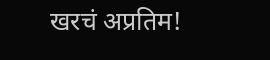खरचं अप्रतिम!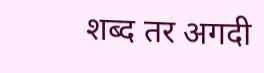शब्द तर अगदी